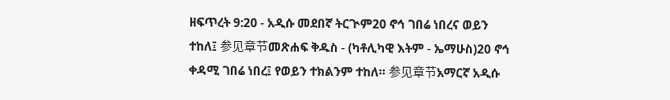ዘፍጥረት 9:20 - አዲሱ መደበኛ ትርጒም20 ኖኅ ገበሬ ነበረና ወይን ተከለ፤ 参见章节መጽሐፍ ቅዱስ - (ካቶሊካዊ እትም - ኤማሁስ)20 ኖኅ ቀዳሚ ገበሬ ነበረ፤ የወይን ተክልንም ተከለ። 参见章节አማርኛ አዲሱ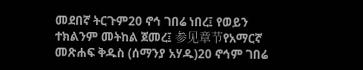መደበኛ ትርጉም20 ኖኅ ገበሬ ነበረ፤ የወይን ተክልንም መትከል ጀመረ፤ 参见章节የአማርኛ መጽሐፍ ቅዱስ (ሰማንያ አሃዱ)20 ኖኅም ገበሬ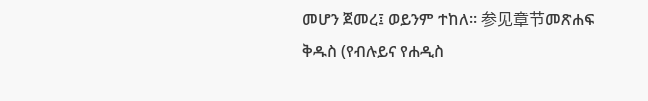መሆን ጀመረ፤ ወይንም ተከለ። 参见章节መጽሐፍ ቅዱስ (የብሉይና የሐዲስ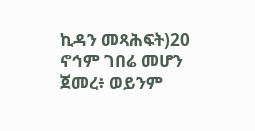ኪዳን መጻሕፍት)20 ኖኅም ገበሬ መሆን ጀመረ፥ ወይንም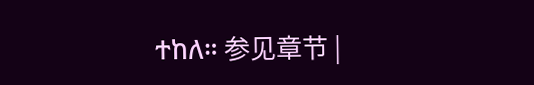ተከለ። 参见章节 |